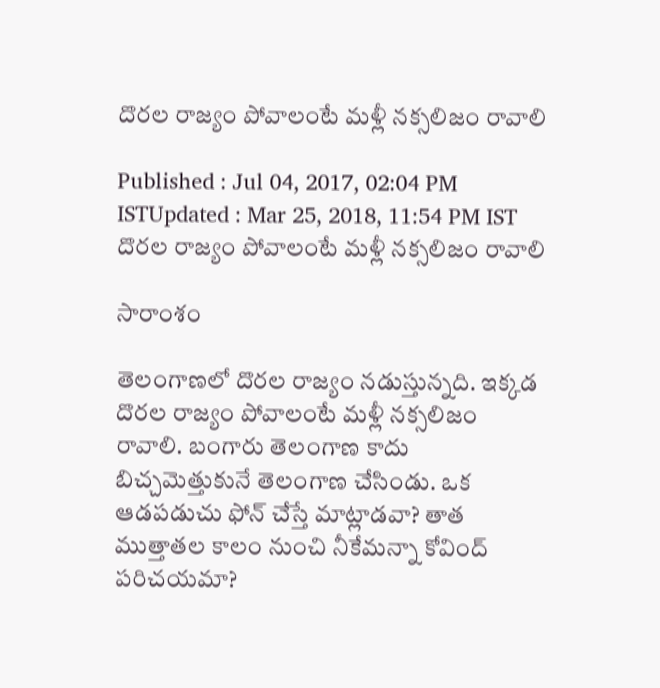దొరల రాజ్యం పోవాలంటే మళ్లీ నక్సలిజం రావాలి

Published : Jul 04, 2017, 02:04 PM ISTUpdated : Mar 25, 2018, 11:54 PM IST
దొరల రాజ్యం పోవాలంటే మళ్లీ నక్సలిజం రావాలి

సారాంశం

తెలంగాణలో దొరల రాజ్యం నడుస్తున్నది. ఇక్కడ దొరల రాజ్యం పోవాలంటే మళ్లీ నక్సలిజం రావాలి. బంగారు తెలంగాణ కాదు బిచ్చమెత్తుకునే తెలంగాణ చేసిండు. ఒక ఆడపడుచు ఫోన్ చేస్తే మాట్లాడవా? తాత ముత్తాతల కాలం నుంచి నీకేమన్నా కోవింద్ పరిచయమా?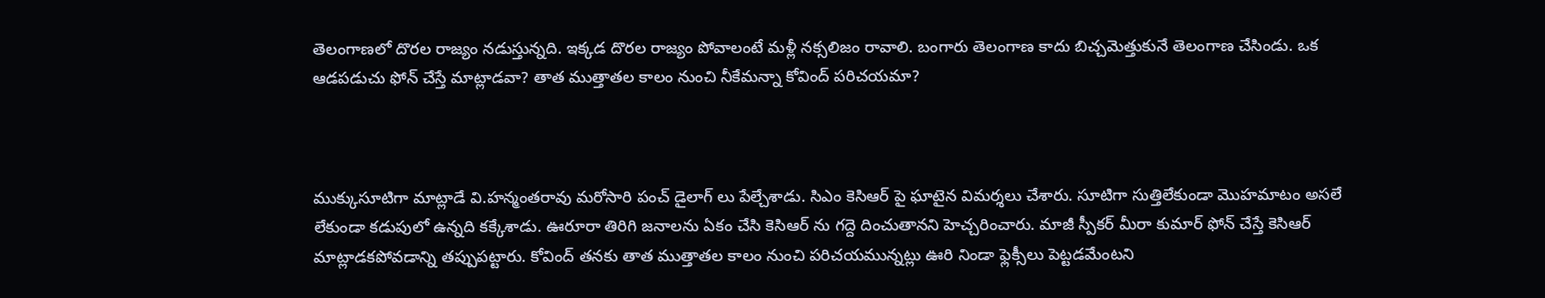తెలంగాణలో దొరల రాజ్యం నడుస్తున్నది. ఇక్కడ దొరల రాజ్యం పోవాలంటే మళ్లీ నక్సలిజం రావాలి. బంగారు తెలంగాణ కాదు బిచ్చమెత్తుకునే తెలంగాణ చేసిండు. ఒక ఆడపడుచు ఫోన్ చేస్తే మాట్లాడవా? తాత ముత్తాతల కాలం నుంచి నీకేమన్నా కోవింద్ పరిచయమా?



ముక్కుసూటిగా మాట్లాడే వి.హన్మంతరావు మరోసారి పంచ్ డైలాగ్ లు పేల్చేశాడు. సిఎం కెసిఆర్ పై ఘాటైన విమర్శలు చేశారు. సూటిగా సుత్తిలేకుండా మొహమాటం అసలే లేకుండా కడుపులో ఉన్నది కక్కేశాడు. ఊరూరా తిరిగి జనాలను ఏకం చేసి కెసిఆర్ ను గద్దె దించుతానని హెచ్చరించారు. మాజీ స్పీకర్ మీరా కుమార్ ఫోన్ చేస్తే కెసిఆర్ మాట్లాడకపోవడాన్ని తప్పుపట్టారు. కోవింద్ తనకు తాత ముత్తాతల కాలం నుంచి పరిచయమున్నట్లు ఊరి నిండా ఫ్లెక్సీలు పెట్టడమేంటని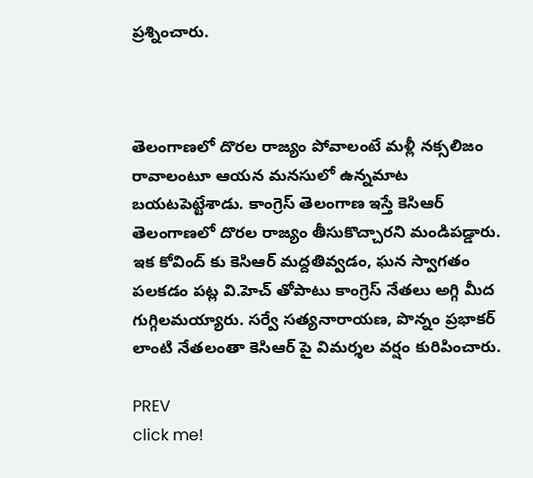ప్రశ్నించారు.



తెలంగాణలో దొరల రాజ్యం పోవాలంటే మళ్లీ నక్సలిజం రావాలంటూ ఆయన మనసులో ఉన్నమాట బయటపెట్టేశాడు. కాంగ్రెస్ తెలంగాణ ఇస్తే కెసిఆర్ తెలంగాణలో దొరల రాజ్యం తీసుకొచ్చారని మండిపడ్డారు. ఇక కోవింద్ కు కెసిఆర్ మద్దతివ్వడం, ఘన స్వాగతం పలకడం పట్ల వి.హెచ్ తోపాటు కాంగ్రెస్ నేతలు అగ్గి మీద గుగ్గిలమయ్యారు. సర్వే సత్యనారాయణ, పొన్నం ప్రభాకర్ లాంటి నేతలంతా కెసిఆర్ పై విమర్శల వర్షం కురిపించారు.

PREV
click me!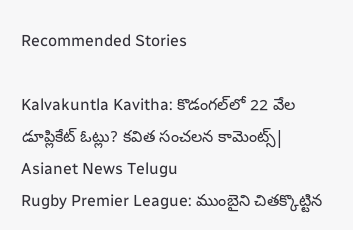Recommended Stories

Kalvakuntla Kavitha: కొడంగల్‌లో 22 వేల డూప్లికేట్ ఓట్లు? కవిత సంచలన కామెంట్స్| Asianet News Telugu
Rugby Premier League: ముంబైని చితక్కొట్టిన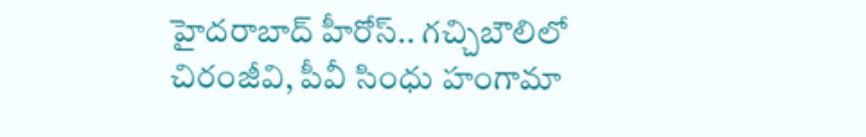హైదరాబాద్ హీరోస్.. గచ్చిబౌలిలో చిరంజీవి, పీవీ సింధు హంగామా